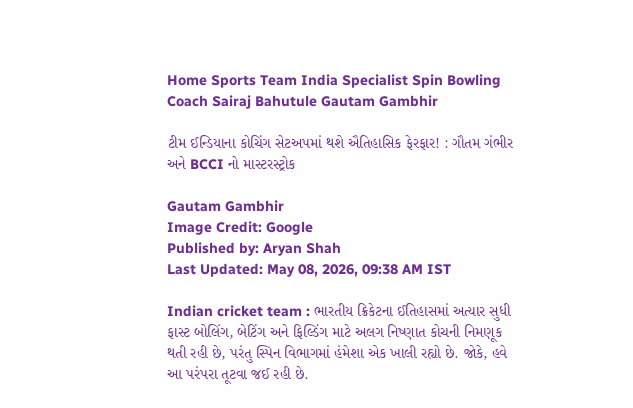Home Sports Team India Specialist Spin Bowling Coach Sairaj Bahutule Gautam Gambhir

ટીમ ઈન્ડિયાના કોચિંગ સેટઅપમાં થશે ઐતિહાસિક ફેરફાર! : ગૌતમ ગંભીર અને BCCI નો માસ્ટરસ્ટ્રોક

Gautam Gambhir
Image Credit: Google
Published by: Aryan Shah
Last Updated: May 08, 2026, 09:38 AM IST

Indian cricket team : ભારતીય ક્રિકેટના ઈતિહાસમાં અત્યાર સુધી ફાસ્ટ બોલિંગ, બેટિંગ અને ફિલ્ડિંગ માટે અલગ નિષ્ણાત કોચની નિમણૂક થતી રહી છે, પરંતુ સ્પિન વિભાગમાં હંમેશા એક ખાલી રહ્યો છે. જોકે, હવે આ પરંપરા તૂટવા જઈ રહી છે.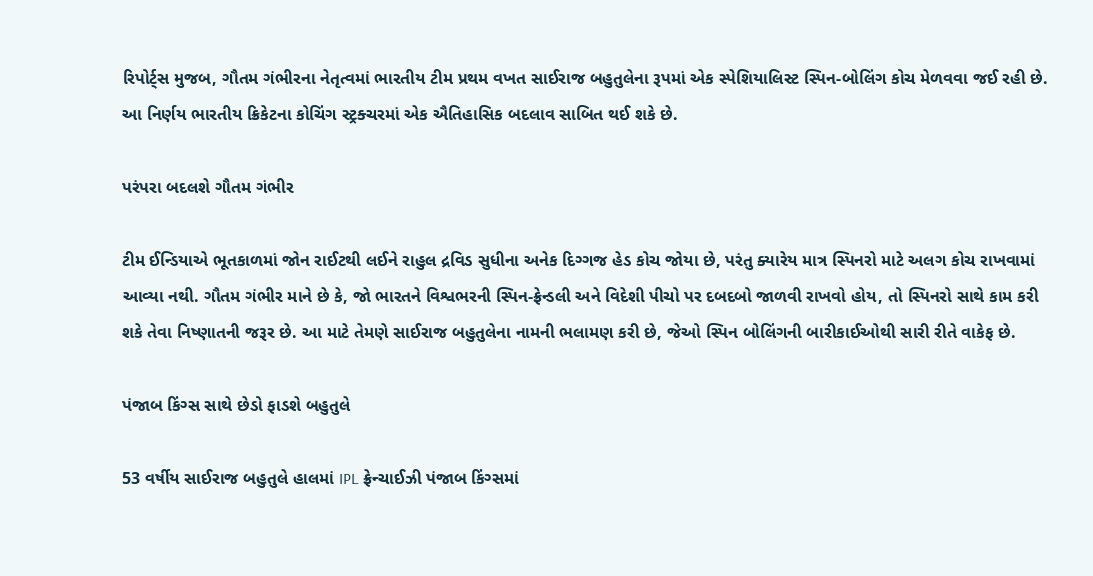રિપોર્ટ્સ મુજબ, ગૌતમ ગંભીરના નેતૃત્વમાં ભારતીય ટીમ પ્રથમ વખત સાઈરાજ બહુતુલેના રૂપમાં એક સ્પેશિયાલિસ્ટ સ્પિન-બોલિંગ કોચ મેળવવા જઈ રહી છે. આ નિર્ણય ભારતીય ક્રિકેટના કોચિંગ સ્ટ્રક્ચરમાં એક ઐતિહાસિક બદલાવ સાબિત થઈ શકે છે.

પરંપરા બદલશે ગૌતમ ગંભીર

ટીમ ઈન્ડિયાએ ભૂતકાળમાં જોન રાઈટથી લઈને રાહુલ દ્રવિડ સુધીના અનેક દિગ્ગજ હેડ કોચ જોયા છે, પરંતુ ક્યારેય માત્ર સ્પિનરો માટે અલગ કોચ રાખવામાં આવ્યા નથી. ગૌતમ ગંભીર માને છે કે, જો ભારતને વિશ્વભરની સ્પિન-ફ્રેન્ડલી અને વિદેશી પીચો પર દબદબો જાળવી રાખવો હોય, તો સ્પિનરો સાથે કામ કરી શકે તેવા નિષ્ણાતની જરૂર છે. આ માટે તેમણે સાઈરાજ બહુતુલેના નામની ભલામણ કરી છે, જેઓ સ્પિન બોલિંગની બારીકાઈઓથી સારી રીતે વાકેફ છે.

પંજાબ કિંગ્સ સાથે છેડો ફાડશે બહુતુલે

53 વર્ષીય સાઈરાજ બહુતુલે હાલમાં IPL ફ્રેન્ચાઈઝી પંજાબ કિંગ્સમાં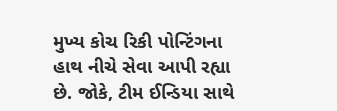મુખ્ય કોચ રિકી પોન્ટિંગના હાથ નીચે સેવા આપી રહ્યા છે. જોકે, ટીમ ઈન્ડિયા સાથે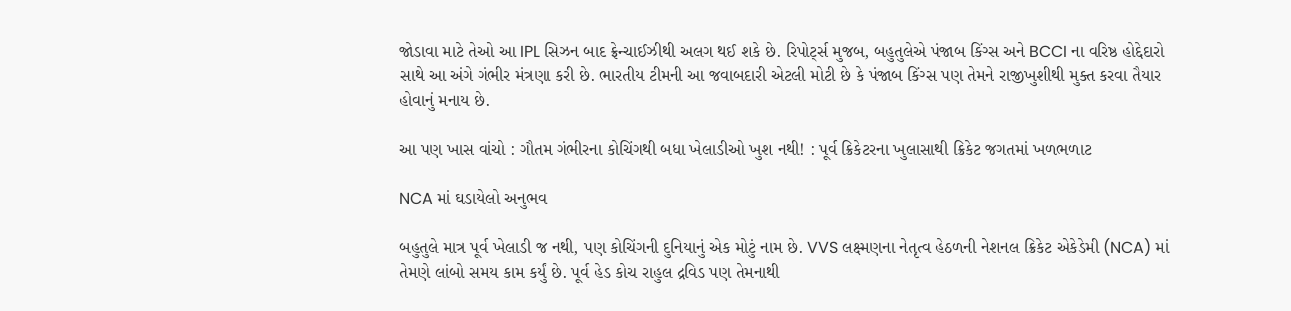જોડાવા માટે તેઓ આ IPL સિઝન બાદ ફ્રેન્ચાઈઝીથી અલગ થઈ શકે છે. રિપોર્ટ્સ મુજબ, બહુતુલેએ પંજાબ કિંગ્સ અને BCCI ના વરિષ્ઠ હોદ્દેદારો સાથે આ અંગે ગંભીર મંત્રણા કરી છે. ભારતીય ટીમની આ જવાબદારી એટલી મોટી છે કે પંજાબ કિંગ્સ પણ તેમને રાજીખુશીથી મુક્ત કરવા તૈયાર હોવાનું મનાય છે.

આ પણ ખાસ વાંચો : ગૌતમ ગંભીરના કોચિંગથી બધા ખેલાડીઓ ખુશ નથી! : પૂર્વ ક્રિકેટરના ખુલાસાથી ક્રિકેટ જગતમાં ખળભળાટ

NCA માં ઘડાયેલો અનુભવ

બહુતુલે માત્ર પૂર્વ ખેલાડી જ નથી, પણ કોચિંગની દુનિયાનું એક મોટું નામ છે. VVS લક્ષ્મણના નેતૃત્વ હેઠળની નેશનલ ક્રિકેટ એકેડેમી (NCA) માં તેમણે લાંબો સમય કામ કર્યું છે. પૂર્વ હેડ કોચ રાહુલ દ્રવિડ પણ તેમનાથી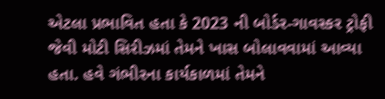એટલા પ્રભાવિત હતા કે 2023 ની બોર્ડર-ગાવસ્કર ટ્રોફી જેવી મોટી સિરીઝમાં તેમને ખાસ બોલાવવામાં આવ્યા હતા. હવે ગંભીરના કાર્યકાળમાં તેમને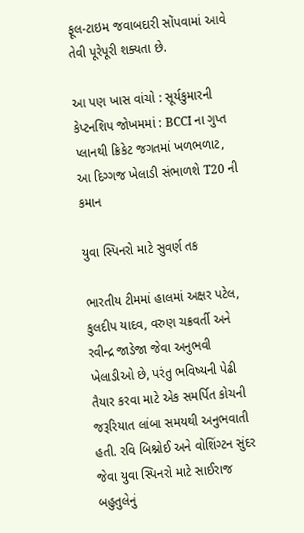ફૂલ-ટાઇમ જવાબદારી સોંપવામાં આવે તેવી પૂરેપૂરી શક્યતા છે.

આ પણ ખાસ વાંચો : સૂર્યકુમારની કેપ્ટનશિપ જોખમમાં : BCCI ના ગુપ્ત પ્લાનથી ક્રિકેટ જગતમાં ખળભળાટ, આ દિગ્ગજ ખેલાડી સંભાળશે T20 ની કમાન

યુવા સ્પિનરો માટે સુવર્ણ તક

ભારતીય ટીમમાં હાલમાં અક્ષર પટેલ, કુલદીપ યાદવ, વરુણ ચક્રવર્તી અને રવીન્દ્ર જાડેજા જેવા અનુભવી ખેલાડીઓ છે, પરંતુ ભવિષ્યની પેઢી તૈયાર કરવા માટે એક સમર્પિત કોચની જરૂરિયાત લાંબા સમયથી અનુભવાતી હતી. રવિ બિશ્નોઈ અને વોશિંગ્ટન સુંદર જેવા યુવા સ્પિનરો માટે સાઈરાજ બહુતુલેનું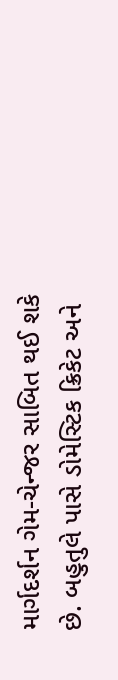માર્ગદર્શન ગેમ-ચેન્જર સાબિત થઈ શકે છે. બહુતુલે પાસે ડોમેસ્ટિક ક્રિકેટ અને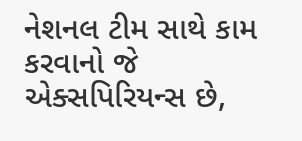નેશનલ ટીમ સાથે કામ કરવાનો જે એક્સપિરિયન્સ છે,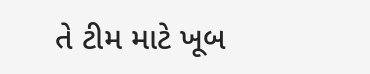તે ટીમ માટે ખૂબ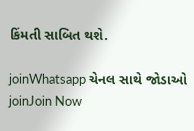કિંમતી સાબિત થશે.

joinWhatsapp ચેનલ સાથે જોડાઓ
joinJoin Now